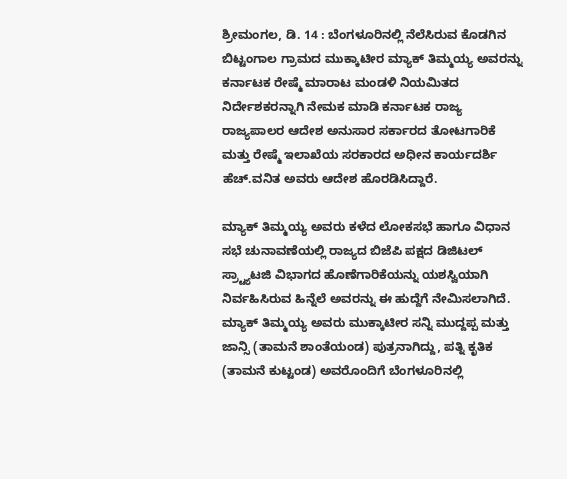ಶ್ರೀಮಂಗಲ, ಡಿ. 14 : ಬೆಂಗಳೂರಿನಲ್ಲಿ ನೆಲೆಸಿರುವ ಕೊಡಗಿನ ಬಿಟ್ಟಂಗಾಲ ಗ್ರಾಮದ ಮುಕ್ಕಾಟೀರ ಮ್ಯಾಕ್ ತಿಮ್ಮಯ್ಯ ಅವರನ್ನು ಕರ್ನಾಟಕ ರೇಷ್ಮೆ ಮಾರಾಟ ಮಂಡಳಿ ನಿಯಮಿತದ ನಿರ್ದೇಶಕರನ್ನಾಗಿ ನೇಮಕ ಮಾಡಿ ಕರ್ನಾಟಕ ರಾಜ್ಯ ರಾಜ್ಯಪಾಲರ ಆದೇಶ ಅನುಸಾರ ಸರ್ಕಾರದ ತೋಟಗಾರಿಕೆ ಮತ್ತು ರೇಷ್ಮೆ ಇಲಾಖೆಯ ಸರಕಾರದ ಅಧೀನ ಕಾರ್ಯದರ್ಶಿ ಹೆಚ್.ವನಿತ ಅವರು ಆದೇಶ ಹೊರಡಿಸಿದ್ದಾರೆ.

ಮ್ಯಾಕ್ ತಿಮ್ಮಯ್ಯ ಅವರು ಕಳೆದ ಲೋಕಸಭೆ ಹಾಗೂ ವಿಧಾನ ಸಭೆ ಚುನಾವಣೆಯಲ್ಲಿ ರಾಜ್ಯದ ಬಿಜೆಪಿ ಪಕ್ಷದ ಡಿಜಿಟಲ್ ಸ್ರ್ಟ್ಯಾಟಜಿ ವಿಭಾಗದ ಹೊಣೆಗಾರಿಕೆಯನ್ನು ಯಶಸ್ವಿಯಾಗಿ ನಿರ್ವಹಿಸಿರುವ ಹಿನ್ನೆಲೆ ಅವರನ್ನು ಈ ಹುದ್ದೆಗೆ ನೇಮಿಸಲಾಗಿದೆ. ಮ್ಯಾಕ್ ತಿಮ್ಮಯ್ಯ ಅವರು ಮುಕ್ಕಾಟೀರ ಸನ್ನಿ ಮುದ್ದಪ್ಪ ಮತ್ತು ಜಾನ್ಸಿ (ತಾಮನೆ ಶಾಂತೆಯಂಡ) ಪುತ್ರನಾಗಿದ್ದು, ಪತ್ನಿ ಕೃತಿಕ (ತಾಮನೆ ಕುಟ್ಟಂಡ) ಅವರೊಂದಿಗೆ ಬೆಂಗಳೂರಿನಲ್ಲಿ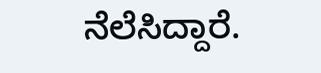ನೆಲೆಸಿದ್ದಾರೆ.